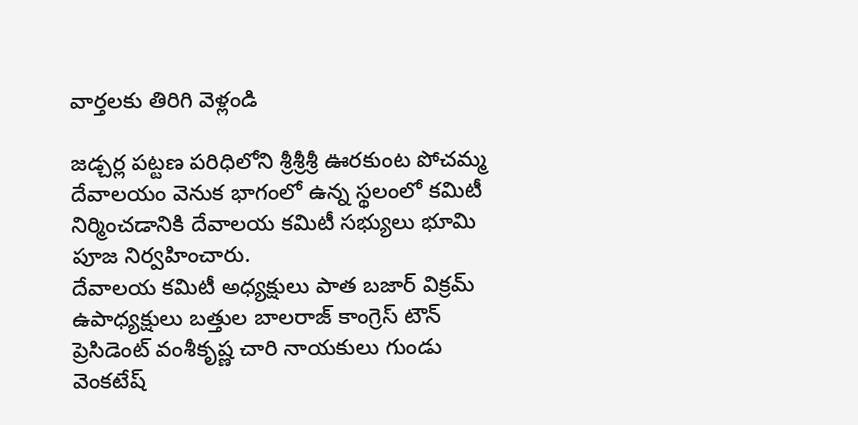వార్తలకు తిరిగి వెళ్లండి

జడ్చర్ల పట్టణ పరిధిలోని శ్రీశ్రీశ్రీ ఊరకుంట పోచమ్మ దేవాలయం వెనుక భాగంలో ఉన్న స్థలంలో కమిటీ నిర్మించడానికి దేవాలయ కమిటీ సభ్యులు భూమి పూజ నిర్వహించారు.
దేవాలయ కమిటీ అధ్యక్షులు పాత బజార్ విక్రమ్ ఉపాధ్యక్షులు బత్తుల బాలరాజ్ కాంగ్రెస్ టౌన్ ప్రెసిడెంట్ వంశీకృష్ణ చారి నాయకులు గుండు వెంకటేష్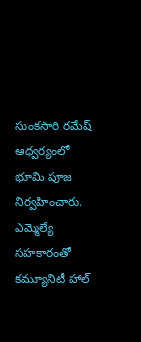సుంకసారి రమేష్ ఆధ్వర్యంలో భూమి పూజ నిర్వహించారు. ఎమ్మెల్యే సహకారంతో కమ్యూనిటీ హాల్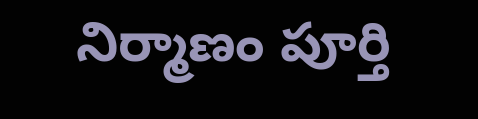నిర్మాణం పూర్తి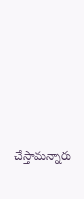చేస్తామన్నారు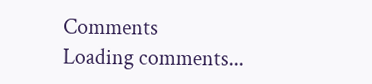Comments
Loading comments...